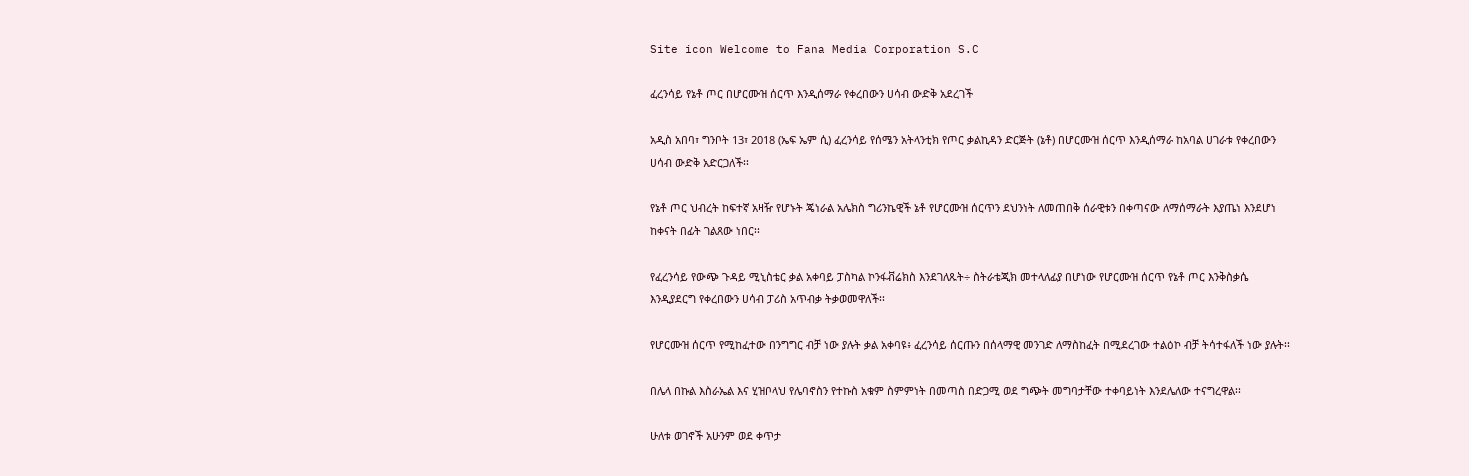Site icon Welcome to Fana Media Corporation S.C

ፈረንሳይ የኔቶ ጦር በሆርሙዝ ሰርጥ እንዲሰማራ የቀረበውን ሀሳብ ውድቅ አደረገች

አዲስ አበባ፣ ግንቦት 13፣ 2018 (ኤፍ ኤም ሲ) ፈረንሳይ የሰሜን አትላንቲክ የጦር ቃልኪዳን ድርጅት (ኔቶ) በሆርሙዝ ሰርጥ እንዲሰማራ ከአባል ሀገራቱ የቀረበውን ሀሳብ ውድቅ አድርጋለች፡፡

የኔቶ ጦር ህብረት ከፍተኛ አዛዥ የሆኑት ጄነራል አሌክስ ግሪንኬዊች ኔቶ የሆርሙዝ ሰርጥን ደህንነት ለመጠበቅ ሰራዊቱን በቀጣናው ለማሰማራት እያጤነ እንደሆነ ከቀናት በፊት ገልጸው ነበር፡፡

የፈረንሳይ የውጭ ጉዳይ ሚኒስቴር ቃል አቀባይ ፓስካል ኮንፋቭሬክስ እንደገለጹት÷ ስትራቴጂክ መተላለፊያ በሆነው የሆርሙዝ ሰርጥ የኔቶ ጦር እንቅስቃሴ እንዲያደርግ የቀረበውን ሀሳብ ፓሪስ አጥብቃ ትቃወመዋለች፡፡

የሆርሙዝ ሰርጥ የሚከፈተው በንግግር ብቻ ነው ያሉት ቃል አቀባዩ፥ ፈረንሳይ ሰርጡን በሰላማዊ መንገድ ለማስከፈት በሚደረገው ተልዕኮ ብቻ ትሳተፋለች ነው ያሉት፡፡

በሌላ በኩል እስራኤል እና ሂዝቦላህ የሌባኖስን የተኩስ አቁም ስምምነት በመጣስ በድጋሚ ወደ ግጭት መግባታቸው ተቀባይነት እንደሌለው ተናግረዋል፡፡

ሁለቱ ወገኖች አሁንም ወደ ቀጥታ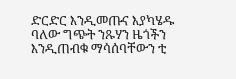ድርድር እንዲመጡና እያካሄዱ ባለው ግጭት ንጹሃን ዜጎችን እንዲጠብቁ ማሳሰባቸውን ቲ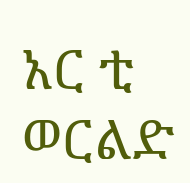አር ቲ ወርልድ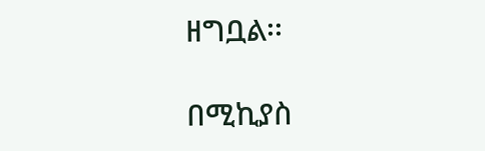ዘግቧል፡፡

በሚኪያስ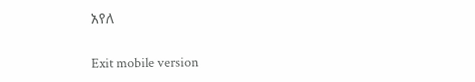አየለ

Exit mobile version